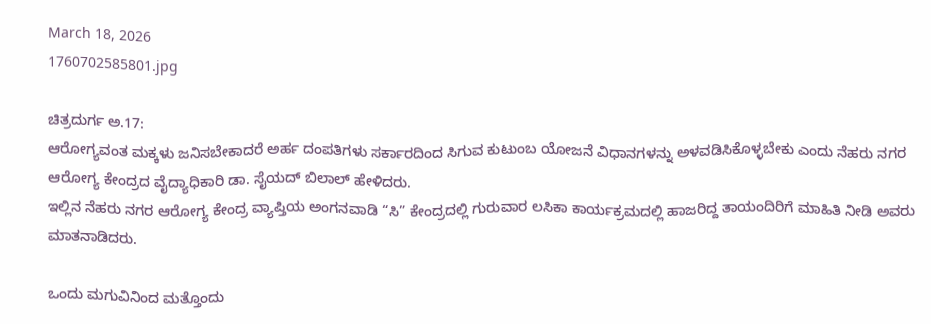March 18, 2026
1760702585801.jpg

ಚಿತ್ರದುರ್ಗ ಅ.17:
ಆರೋಗ್ಯವಂತ ಮಕ್ಕಳು ಜನಿಸಬೇಕಾದರೆ ಅರ್ಹ ದಂಪತಿಗಳು ಸರ್ಕಾರದಿಂದ ಸಿಗುವ ಕುಟುಂಬ ಯೋಜನೆ ವಿಧಾನಗಳನ್ನು ಅಳವಡಿಸಿಕೊಳ್ಳಬೇಕು ಎಂದು ನೆಹರು ನಗರ ಆರೋಗ್ಯ ಕೇಂದ್ರದ ವೈದ್ಯಾಧಿಕಾರಿ ಡಾ. ಸೈಯದ್ ಬಿಲಾಲ್ ಹೇಳಿದರು.
ಇಲ್ಲಿನ ನೆಹರು ನಗರ ಆರೋಗ್ಯ ಕೇಂದ್ರ ವ್ಯಾಪ್ತಿಯ ಅಂಗನವಾಡಿ “ಸಿ” ಕೇಂದ್ರದಲ್ಲಿ ಗುರುವಾರ ಲಸಿಕಾ ಕಾರ್ಯಕ್ರಮದಲ್ಲಿ ಹಾಜರಿದ್ದ ತಾಯಂದಿರಿಗೆ ಮಾಹಿತಿ ನೀಡಿ ಅವರು ಮಾತನಾಡಿದರು.

ಒಂದು ಮಗುವಿನಿಂದ ಮತ್ತೊಂದು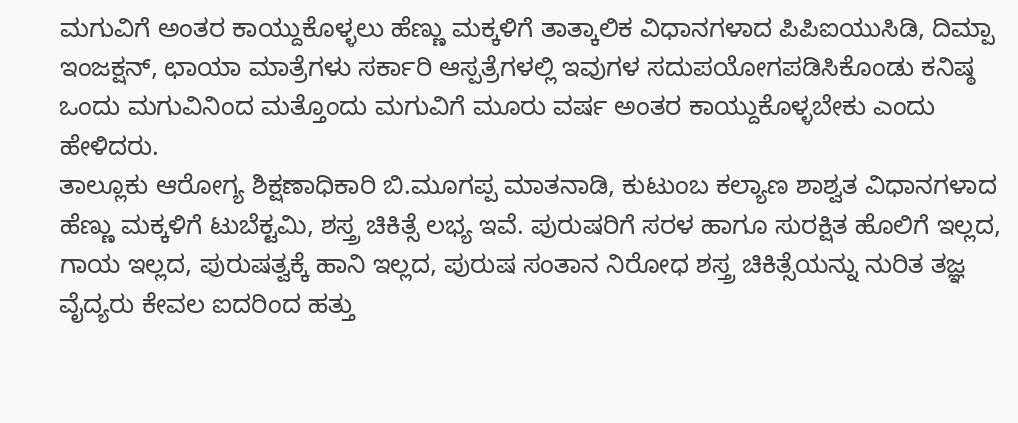ಮಗುವಿಗೆ ಅಂತರ ಕಾಯ್ದುಕೊಳ್ಳಲು ಹೆಣ್ಣು ಮಕ್ಕಳಿಗೆ ತಾತ್ಕಾಲಿಕ ವಿಧಾನಗಳಾದ ಪಿಪಿಐಯುಸಿಡಿ, ದಿಮ್ಪಾ ಇಂಜಕ್ಷನ್, ಛಾಯಾ ಮಾತ್ರೆಗಳು ಸರ್ಕಾರಿ ಆಸ್ಪತ್ರೆಗಳಲ್ಲಿ ಇವುಗಳ ಸದುಪಯೋಗಪಡಿಸಿಕೊಂಡು ಕನಿಷ್ಠ ಒಂದು ಮಗುವಿನಿಂದ ಮತ್ತೊಂದು ಮಗುವಿಗೆ ಮೂರು ವರ್ಷ ಅಂತರ ಕಾಯ್ದುಕೊಳ್ಳಬೇಕು ಎಂದು ಹೇಳಿದರು.
ತಾಲ್ಲೂಕು ಆರೋಗ್ಯ ಶಿಕ್ಷಣಾಧಿಕಾರಿ ಬಿ.ಮೂಗಪ್ಪ ಮಾತನಾಡಿ, ಕುಟುಂಬ ಕಲ್ಯಾಣ ಶಾಶ್ವತ ವಿಧಾನಗಳಾದ ಹೆಣ್ಣು ಮಕ್ಕಳಿಗೆ ಟುಬೆಕ್ಟಮಿ, ಶಸ್ತ್ರ ಚಿಕಿತ್ಸೆ ಲಭ್ಯ ಇವೆ. ಪುರುಷರಿಗೆ ಸರಳ ಹಾಗೂ ಸುರಕ್ಷಿತ ಹೊಲಿಗೆ ಇಲ್ಲದ, ಗಾಯ ಇಲ್ಲದ, ಪುರುಷತ್ವಕ್ಕೆ ಹಾನಿ ಇಲ್ಲದ, ಪುರುಷ ಸಂತಾನ ನಿರೋಧ ಶಸ್ತ್ರ ಚಿಕಿತ್ಸೆಯನ್ನು ನುರಿತ ತಜ್ಞ ವೈದ್ಯರು ಕೇವಲ ಐದರಿಂದ ಹತ್ತು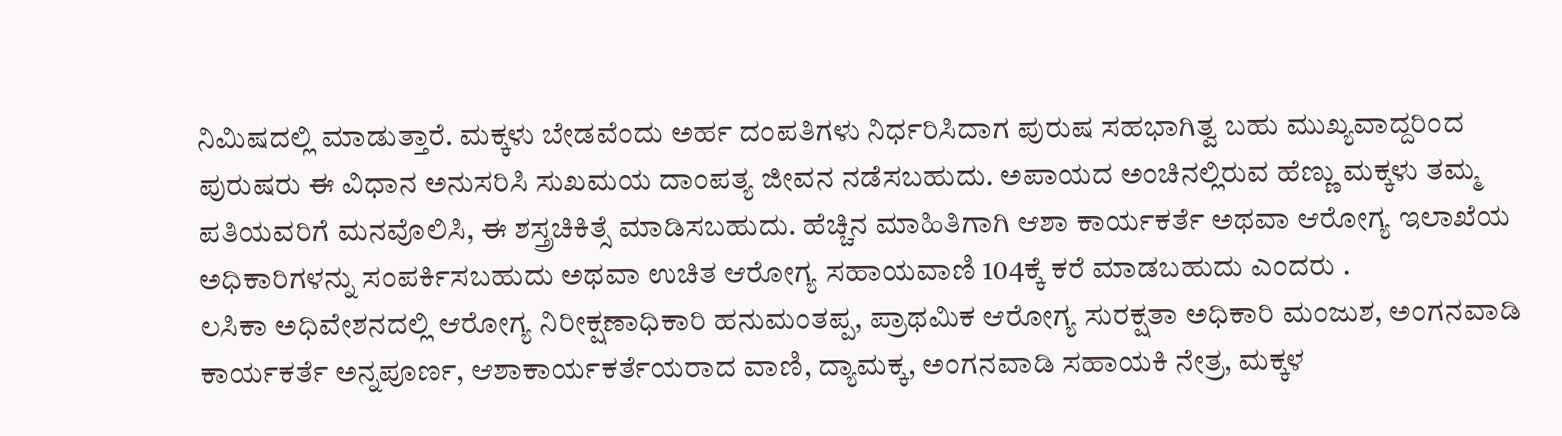ನಿಮಿಷದಲ್ಲಿ ಮಾಡುತ್ತಾರೆ. ಮಕ್ಕಳು ಬೇಡವೆಂದು ಅರ್ಹ ದಂಪತಿಗಳು ನಿರ್ಧರಿಸಿದಾಗ ಪುರುಷ ಸಹಭಾಗಿತ್ವ ಬಹು ಮುಖ್ಯವಾದ್ದರಿಂದ ಪುರುಷರು ಈ ವಿಧಾನ ಅನುಸರಿಸಿ ಸುಖಮಯ ದಾಂಪತ್ಯ ಜೀವನ ನಡೆಸಬಹುದು. ಅಪಾಯದ ಅಂಚಿನಲ್ಲಿರುವ ಹೆಣ್ಣು ಮಕ್ಕಳು ತಮ್ಮ ಪತಿಯವರಿಗೆ ಮನವೊಲಿಸಿ, ಈ ಶಸ್ತ್ರಚಿಕಿತ್ಸೆ ಮಾಡಿಸಬಹುದು. ಹೆಚ್ಚಿನ ಮಾಹಿತಿಗಾಗಿ ಆಶಾ ಕಾರ್ಯಕರ್ತೆ ಅಥವಾ ಆರೋಗ್ಯ ಇಲಾಖೆಯ ಅಧಿಕಾರಿಗಳನ್ನು ಸಂಪರ್ಕಿಸಬಹುದು ಅಥವಾ ಉಚಿತ ಆರೋಗ್ಯ ಸಹಾಯವಾಣಿ 104ಕ್ಕೆ ಕರೆ ಮಾಡಬಹುದು ಎಂದರು .
ಲಸಿಕಾ ಅಧಿವೇಶನದಲ್ಲಿ ಆರೋಗ್ಯ ನಿರೀಕ್ಷಣಾಧಿಕಾರಿ ಹನುಮಂತಪ್ಪ, ಪ್ರಾಥಮಿಕ ಆರೋಗ್ಯ ಸುರಕ್ಷತಾ ಅಧಿಕಾರಿ ಮಂಜುಶ, ಅಂಗನವಾಡಿ ಕಾರ್ಯಕರ್ತೆ ಅನ್ನಪೂರ್ಣ, ಆಶಾಕಾರ್ಯಕರ್ತೆಯರಾದ ವಾಣಿ, ದ್ಯಾಮಕ್ಕ, ಅಂಗನವಾಡಿ ಸಹಾಯಕಿ ನೇತ್ರ, ಮಕ್ಕಳ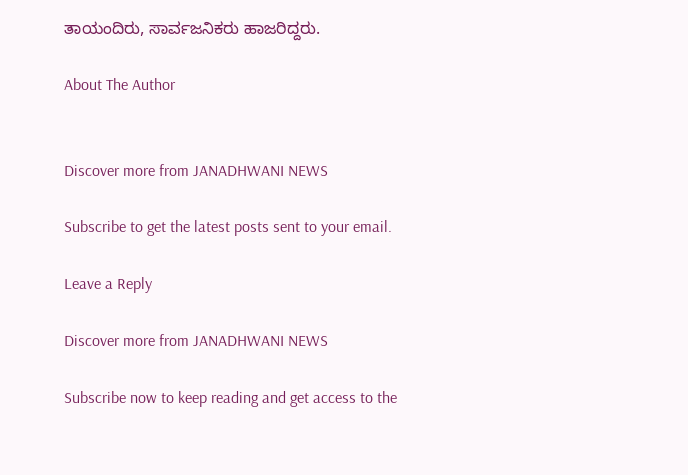ತಾಯಂದಿರು, ಸಾರ್ವಜನಿಕರು ಹಾಜರಿದ್ದರು.

About The Author


Discover more from JANADHWANI NEWS

Subscribe to get the latest posts sent to your email.

Leave a Reply

Discover more from JANADHWANI NEWS

Subscribe now to keep reading and get access to the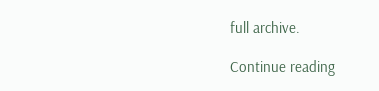full archive.

Continue reading